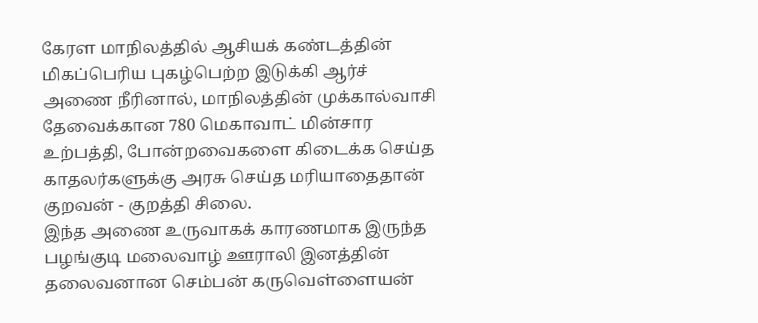கேரள மாநிலத்தில் ஆசியக் கண்டத்தின் மிகப்பெரிய புகழ்பெற்ற இடுக்கி ஆர்ச் அணை நீரினால், மாநிலத்தின் முக்கால்வாசி தேவைக்கான 780 மெகாவாட் மின்சார உற்பத்தி, போன்றவைகளை கிடைக்க செய்த காதலர்களுக்கு அரசு செய்த மரியாதைதான் குறவன் - குறத்தி சிலை.
இந்த அணை உருவாகக் காரணமாக இருந்த பழங்குடி மலைவாழ் ஊராலி இனத்தின் தலைவனான செம்பன் கருவெள்ளையன்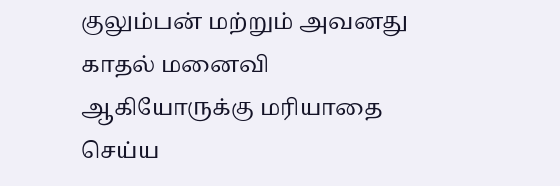குலும்பன் மற்றும் அவனது காதல் மனைவி ஆகியோருக்கு மரியாதை செய்ய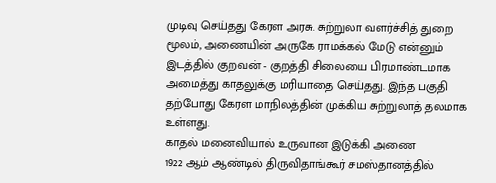முடிவு செய்தது கேரள அரசு. சுற்றுலா வளர்ச்சித் துறை மூலம், அணையின் அருகே ராமக்கல் மேடு என்னும் இடத்தில் குறவன் - குறத்தி சிலையை பிரமாண்டமாக அமைத்து காதலுக்கு மரியாதை செய்தது. இந்த பகுதி தற்போது கேரள மாநிலத்தின் முக்கிய சுற்றுலாத் தலமாக உள்ளது.
காதல் மனைவியால் உருவான இடுக்கி அணை
1922 ஆம் ஆண்டில் திருவிதாங்கூர் சமஸ்தானத்தில்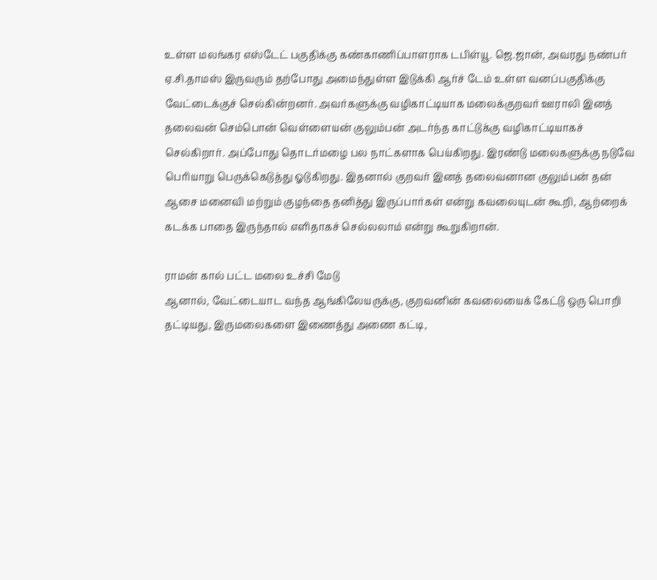உள்ள மலங்கர எஸ்டேட் பகுதிக்கு கண்காணிப்பாளராக டபிள்யூ. ஜெ.ஜான், அவரது நண்பர் ஏ.சி.தாமஸ் இருவரும் தற்போது அமைந்துள்ள இடுக்கி ஆர்ச் டேம் உள்ள வனப்பகுதிக்கு வேட்டைக்குச் செல்கின்றனர். அவர்களுக்கு வழிகாட்டியாக மலைக்குறவர் ஊராலி இனத் தலைவன் செம்பொன் வெள்ளையன் குலும்பன் அடர்ந்த காட்டுக்கு வழிகாட்டியாகச் செல்கிறார். அப்போது தொடர்மழை பல நாட்களாக பெய்கிறது. இரண்டு மலைகளுக்கு நடுவே பெரியாறு பெருக்கெடுத்து ஓடுகிறது. இதனால் குறவர் இனத் தலைவனான குலும்பன் தன் ஆசை மனைவி மற்றும் குழந்தை தனித்து இருப்பார்கள் என்று கவலையுடன் கூறி, ஆற்றைக் கடக்க பாதை இருந்தால் எளிதாகச் செல்லலாம் என்று கூறுகிறான்.

ராமன் கால் பட்ட மலை உச்சி மேடு
ஆனால், வேட்டையாட வந்த ஆங்கிலேயருக்கு, குறவனின் கவலையைக் கேட்டு ஒரு பொறி தட்டியது, இருமலைகளை இணைத்து அணை கட்டி,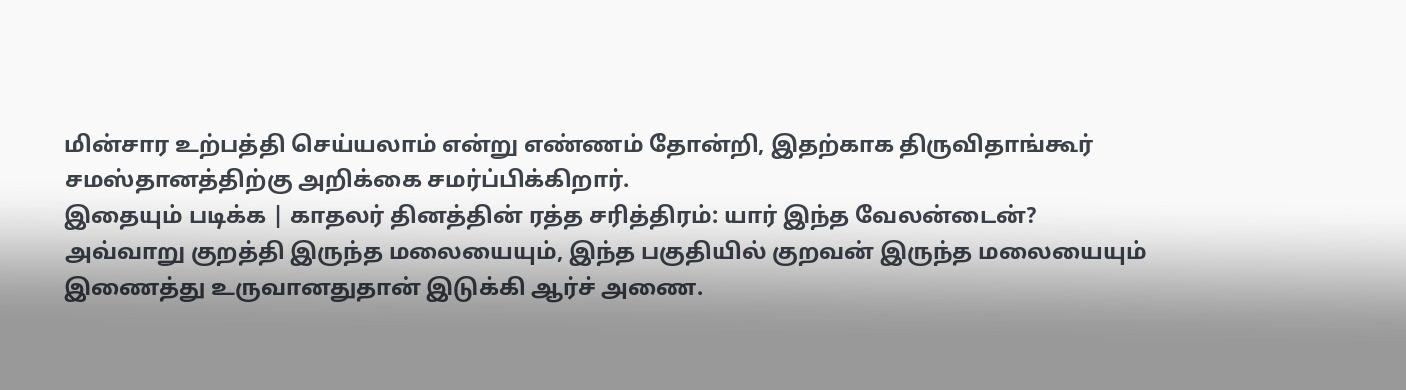மின்சார உற்பத்தி செய்யலாம் என்று எண்ணம் தோன்றி, இதற்காக திருவிதாங்கூர் சமஸ்தானத்திற்கு அறிக்கை சமர்ப்பிக்கிறார்.
இதையும் படிக்க | காதலர் தினத்தின் ரத்த சரித்திரம்: யார் இந்த வேலன்டைன்?
அவ்வாறு குறத்தி இருந்த மலையையும், இந்த பகுதியில் குறவன் இருந்த மலையையும் இணைத்து உருவானதுதான் இடுக்கி ஆர்ச் அணை.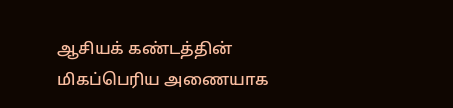ஆசியக் கண்டத்தின் மிகப்பெரிய அணையாக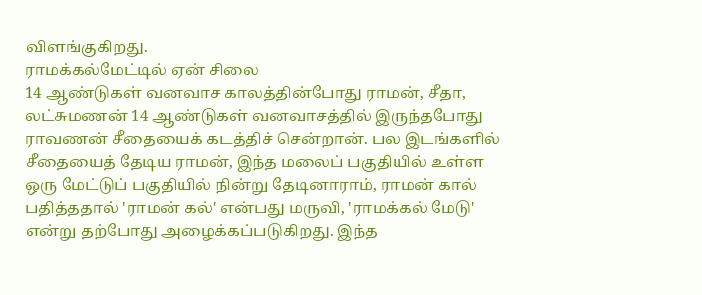விளங்குகிறது.
ராமக்கல்மேட்டில் ஏன் சிலை
14 ஆண்டுகள் வனவாச காலத்தின்போது ராமன், சீதா, லட்சுமணன் 14 ஆண்டுகள் வனவாசத்தில் இருந்தபோது ராவணன் சீதையைக் கடத்திச் சென்றான். பல இடங்களில் சீதையைத் தேடிய ராமன், இந்த மலைப் பகுதியில் உள்ள ஒரு மேட்டுப் பகுதியில் நின்று தேடினாராம், ராமன் கால் பதித்ததால் 'ராமன் கல்' என்பது மருவி, 'ராமக்கல் மேடு' என்று தற்போது அழைக்கப்படுகிறது. இந்த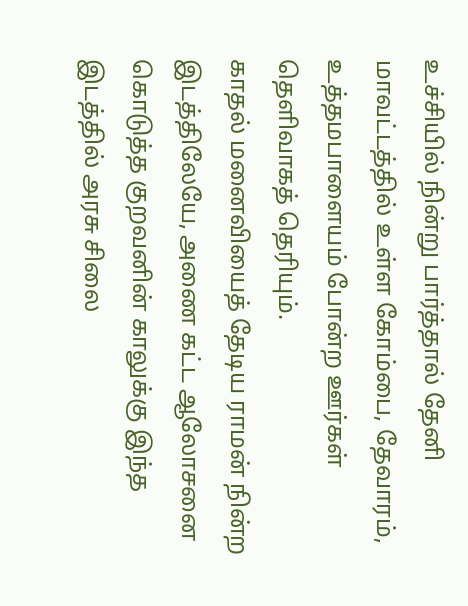உச்சியில் நின்று பார்த்தால் தேனி மாவட்டத்தில் உள்ள கோம்பை, தேவாரம், உத்தமபாளையம் போன்ற ஊர்கள் தெளிவாகத் தெரியும்.
காதல் மனைவியைத் தேடிய ராமன் நின்ற இடத்திலேயே, அணை கட்ட ஆலோசனை கொடுத்த குறவனின் காலுக்கு இந்த இடத்தில் அரசு சிலை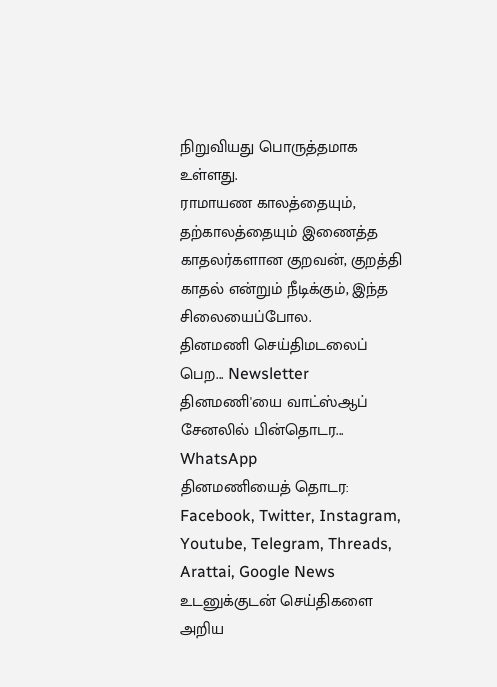நிறுவியது பொருத்தமாக உள்ளது.
ராமாயண காலத்தையும், தற்காலத்தையும் இணைத்த காதலர்களான குறவன், குறத்தி காதல் என்றும் நீடிக்கும், இந்த சிலையைப்போல.
தினமணி செய்திமடலைப் பெற... Newsletter
தினமணி'யை வாட்ஸ்ஆப் சேனலில் பின்தொடர... WhatsApp
தினமணியைத் தொடர: Facebook, Twitter, Instagram, Youtube, Telegram, Threads, Arattai, Google News
உடனுக்குடன் செய்திகளை அறிய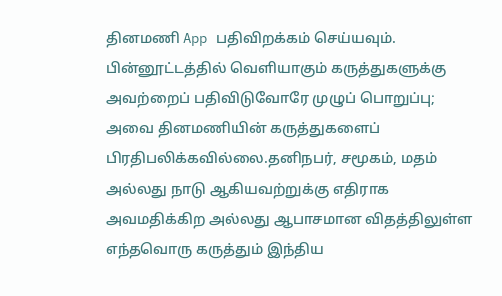தினமணி App பதிவிறக்கம் செய்யவும்.
பின்னூட்டத்தில் வெளியாகும் கருத்துகளுக்கு அவற்றைப் பதிவிடுவோரே முழுப் பொறுப்பு; அவை தினமணியின் கருத்துகளைப் பிரதிபலிக்கவில்லை.தனிநபர், சமூகம், மதம் அல்லது நாடு ஆகியவற்றுக்கு எதிராக அவமதிக்கிற அல்லது ஆபாசமான விதத்திலுள்ள எந்தவொரு கருத்தும் இந்திய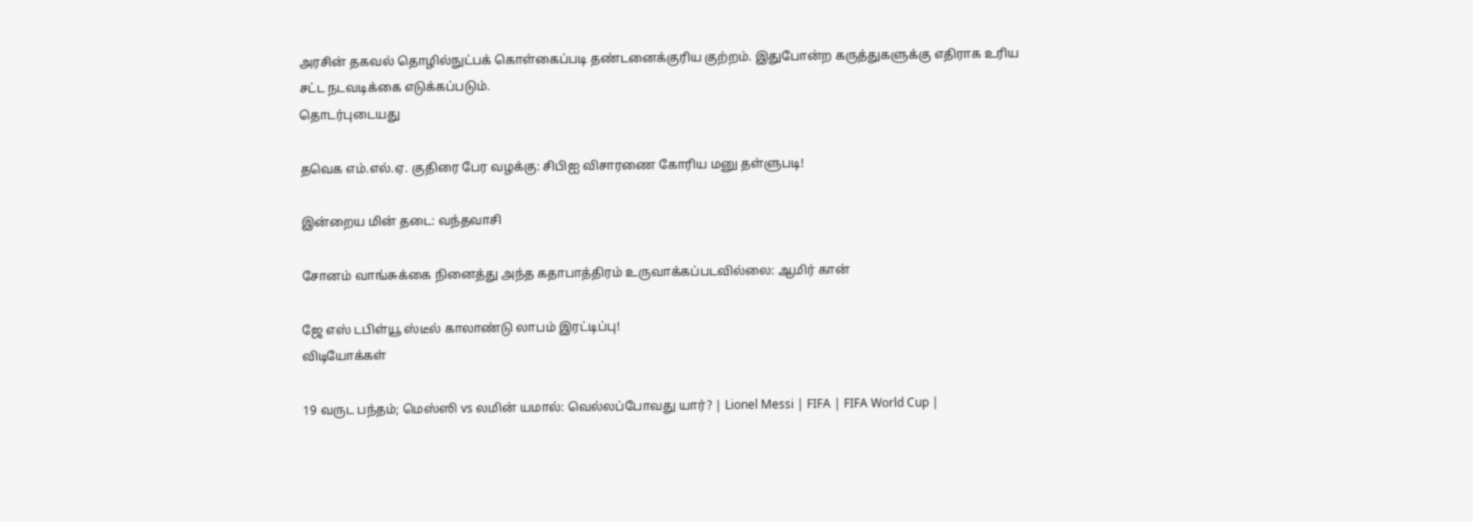அரசின் தகவல் தொழில்நுட்பக் கொள்கைப்படி தண்டனைக்குரிய குற்றம். இதுபோன்ற கருத்துகளுக்கு எதிராக உரிய சட்ட நடவடிக்கை எடுக்கப்படும்.
தொடர்புடையது

தவெக எம்.எல்.ஏ. குதிரை பேர வழக்கு: சிபிஐ விசாரணை கோரிய மனு தள்ளுபடி!

இன்றைய மின் தடை: வந்தவாசி

சோனம் வாங்சுக்கை நினைத்து அந்த கதாபாத்திரம் உருவாக்கப்படவில்லை: ஆமிர் கான்

ஜே எஸ் டபிள்யூ ஸ்டீல் காலாண்டு லாபம் இரட்டிப்பு!
விடியோக்கள்

19 வருட பந்தம்; மெஸ்ஸி vs லமின் யமால்: வெல்லப்போவது யார்? | Lionel Messi | FIFA | FIFA World Cup |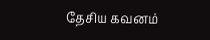தேசிய கவனம்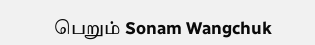பெறும் Sonam Wangchuk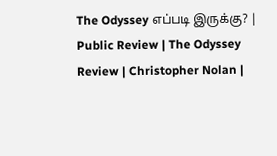The Odyssey எப்படி இருக்கு? | Public Review | The Odyssey Review | Christopher Nolan |